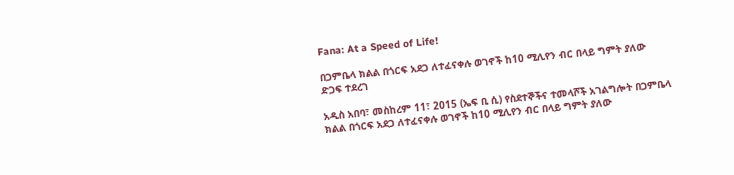Fana: At a Speed of Life!

በጋምቤላ ክልል በጎርፍ አደጋ ለተፈናቀሉ ወገኖች ከ10 ሚሊየን ብር በላይ ግምት ያለው ድጋፍ ተደረገ

አዲስ አበባ፣ መስከረም 11፣ 2015 (ኤፍ ቢ ሲ) የስደተኞችና ተመላሾች አገልግሎት በጋምቤላ ክልል በጎርፍ አደጋ ለተፈናቀሉ ወገኖች ከ10 ሚሊየን ብር በላይ ግምት ያለው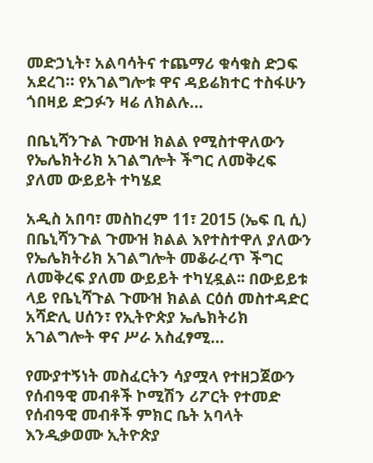መድኃኒት፣ አልባሳትና ተጨማሪ ቁሳቁስ ድጋፍ አደረገ። የአገልግሎቱ ዋና ዳይሬክተር ተስፋሁን ጎበዛይ ድጋፉን ዛሬ ለክልሉ…

በቤኒሻንጉል ጉሙዝ ክልል የሚስተዋለውን የኤሌክትሪክ አገልግሎት ችግር ለመቅረፍ ያለመ ውይይት ተካሄደ

አዲስ አበባ፣ መስከረም 11፣ 2015 (ኤፍ ቢ ሲ) በቤኒሻንጉል ጉሙዝ ክልል እየተስተዋለ ያለውን የኤሌክትሪክ አገልግሎት መቆራረጥ ችግር ለመቅረፍ ያለመ ውይይት ተካሂዷል፡፡ በውይይቱ ላይ የቤኒሻጉል ጉሙዝ ክልል ርዕሰ መስተዳድር አሻድሊ ሀሰን፣ የኢትዮጵያ ኤሌክትሪክ አገልግሎት ዋና ሥራ አስፈፃሚ…

የሙያተኝነት መስፈርትን ሳያሟላ የተዘጋጀውን የሰብዓዊ መብቶች ኮሚሽን ሪፖርት የተመድ የሰብዓዊ መብቶች ምክር ቤት አባላት እንዲቃወሙ ኢትዮጵያ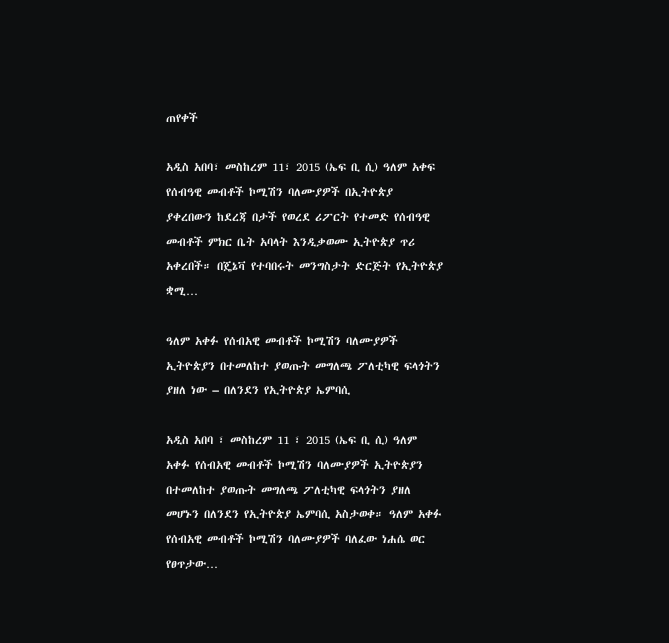ጠየቀች

አዲስ አበባ፣ መስከረም 11፣ 2015 (ኤፍ ቢ ሲ) ዓለም አቀፍ የሰብዓዊ መብቶች ኮሚሽን ባለሙያዎች በኢትዮጵያ ያቀረበውን ከደረጃ በታች የወረደ ሪፖርት የተመድ የሰብዓዊ መብቶች ምክር ቤት አባላት እንዲቃወሙ ኢትዮጵያ ጥሪ አቀረበች። በጄኔቫ የተባበሩት መንግስታት ድርጅት የኢትዮጵያ ቋሚ…

ዓለም አቀፉ የሰብአዊ መብቶች ኮሚሽን ባለሙያዎች ኢትዮጵያን በተመለከተ ያወጡት መግለጫ ፖለቲካዊ ፍላጎትን ያዘለ ነው – በለንደን የኢትዮጵያ ኤምባሲ

አዲስ አበባ ፣ መስከረም 11 ፣ 2015 (ኤፍ ቢ ሲ) ዓለም አቀፉ የሰብአዊ መብቶች ኮሚሽን ባለሙያዎች ኢትዮጵያን በተመለከተ ያወጡት መግለጫ ፖለቲካዊ ፍላጎትን ያዘለ መሆኑን በለንደን የኢትዮጵያ ኤምባሲ አስታወቀ። ዓለም አቀፉ የሰብአዊ መብቶች ኮሚሽን ባለሙያዎች ባለፈው ነሐሴ ወር የፀጥታው…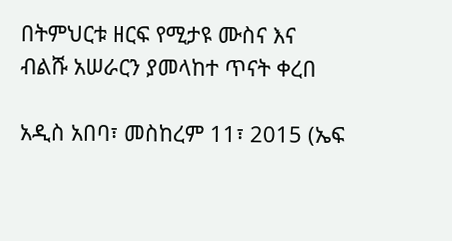በትምህርቱ ዘርፍ የሚታዩ ሙስና እና ብልሹ አሠራርን ያመላከተ ጥናት ቀረበ

አዲስ አበባ፣ መስከረም 11፣ 2015 (ኤፍ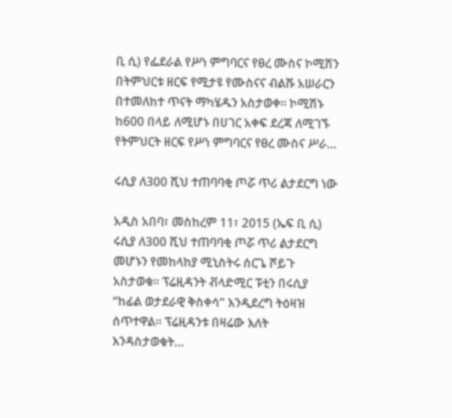ቢ ሲ) የፌደራል የሥነ ምግባርና የፀረ ሙስና ኮሚሽን በትምህርቱ ዘርፍ የሚታዩ የሙስናና ብልሹ አሠራርን በተመለከተ ጥናት ማካሄዱን አስታወቀ፡፡ ኮሚሽኑ ከ600 በላይ ለሚሆኑ በሀገር አቀፍ ደረጃ ለሚገኙ የትምህርት ዘርፍ የሥነ ምግባርና የፀረ ሙስና ሥራ…

ሩሲያ ለ300 ሺህ ተጠባባቂ ጦሯ ጥሪ ልታደርግ ነው

አዲስ አበባ፣ መስከረም 11፣ 2015 (ኤፍ ቢ ሲ) ሩሲያ ለ300 ሺህ ተጠባባቂ ጦሯ ጥሪ ልታደርግ መሆኑን የመከላከያ ሚኒስትሩ ሰርጌ ሾይጉ አስታወቁ። ፕሬዚዳንት ቭላድሚር ፑቲን በሩሲያ “ከፊል ወታደራዊ ቅስቀሳ” እንዲደረግ ትዕዛዝ ሰጥተዋል፡፡ ፕሬዚዳንቱ በዛሬው እለት እንዳስታወቁት…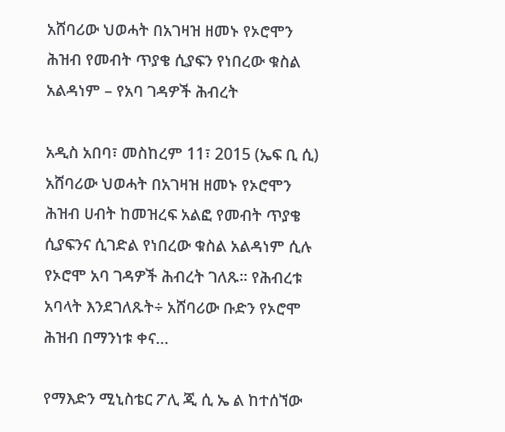አሸባሪው ህወሓት በአገዛዝ ዘመኑ የኦሮሞን ሕዝብ የመብት ጥያቄ ሲያፍን የነበረው ቁስል አልዳነም – የአባ ገዳዎች ሕብረት

አዲስ አበባ፣ መስከረም 11፣ 2015 (ኤፍ ቢ ሲ) አሸባሪው ህወሓት በአገዛዝ ዘመኑ የኦሮሞን ሕዝብ ሀብት ከመዝረፍ አልፎ የመብት ጥያቄ ሲያፍንና ሲገድል የነበረው ቁስል አልዳነም ሲሉ የኦሮሞ አባ ገዳዎች ሕብረት ገለጹ። የሕብረቱ አባላት እንደገለጹት÷ አሸባሪው ቡድን የኦሮሞ ሕዝብ በማንነቱ ቀና…

የማእድን ሚኒስቴር ፖሊ ጂ ሲ ኤ ል ከተሰኘው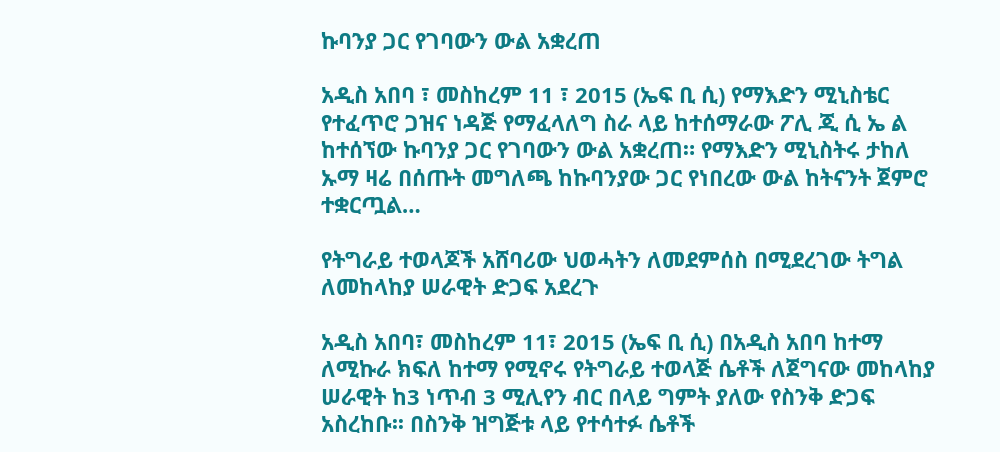ኩባንያ ጋር የገባውን ውል አቋረጠ

አዲስ አበባ ፣ መስከረም 11 ፣ 2015 (ኤፍ ቢ ሲ) የማእድን ሚኒስቴር የተፈጥሮ ጋዝና ነዳጅ የማፈላለግ ስራ ላይ ከተሰማራው ፖሊ ጂ ሲ ኤ ል ከተሰኘው ኩባንያ ጋር የገባውን ውል አቋረጠ። የማእድን ሚኒስትሩ ታከለ ኡማ ዛሬ በሰጡት መግለጫ ከኩባንያው ጋር የነበረው ውል ከትናንት ጀምሮ ተቋርጧል…

የትግራይ ተወላጆች አሸባሪው ህወሓትን ለመደምሰስ በሚደረገው ትግል ለመከላከያ ሠራዊት ድጋፍ አደረጉ

አዲስ አበባ፣ መስከረም 11፣ 2015 (ኤፍ ቢ ሲ) በአዲስ አበባ ከተማ ለሚኩራ ክፍለ ከተማ የሚኖሩ የትግራይ ተወላጅ ሴቶች ለጀግናው መከላከያ ሠራዊት ከ3 ነጥብ 3 ሚሊየን ብር በላይ ግምት ያለው የስንቅ ድጋፍ አስረከቡ፡፡ በስንቅ ዝግጅቱ ላይ የተሳተፉ ሴቶች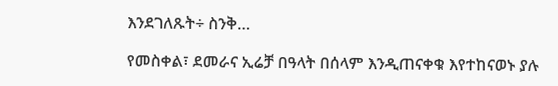እንደገለጹት÷ ስንቅ…

የመስቀል፣ ደመራና ኢሬቻ በዓላት በሰላም እንዲጠናቀቁ እየተከናወኑ ያሉ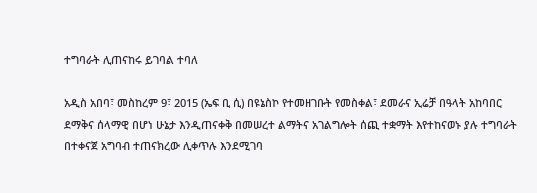ተግባራት ሊጠናከሩ ይገባል ተባለ

አዲስ አበባ፣ መስከረም 9፣ 2015 (ኤፍ ቢ ሲ) በዩኔስኮ የተመዘገቡት የመስቀል፣ ደመራና ኢሬቻ በዓላት አከባበር ደማቅና ሰላማዊ በሆነ ሁኔታ እንዲጠናቀቅ በመሠረተ ልማትና አገልግሎት ሰጪ ተቋማት እየተከናወኑ ያሉ ተግባራት በተቀናጀ አግባብ ተጠናክረው ሊቀጥሉ እንደሚገባ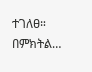ተገለፀ። በምክትል…